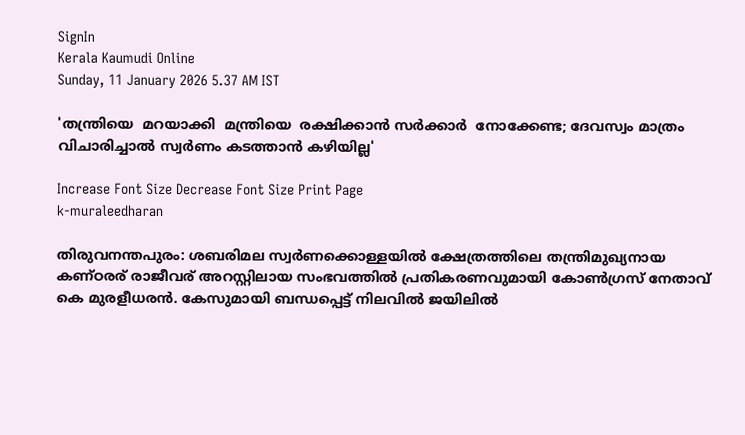SignIn
Kerala Kaumudi Online
Sunday, 11 January 2026 5.37 AM IST

'തന്ത്രിയെ  മറയാക്കി  മന്ത്രിയെ  രക്ഷിക്കാൻ സർക്കാർ  നോക്കേണ്ട; ദേവസ്വം മാത്രം വിചാരിച്ചാൽ സ്വർണം കടത്താൻ കഴിയില്ല'

Increase Font Size Decrease Font Size Print Page
k-muraleedharan

തിരുവനന്തപുരം: ശബരിമല സ്വർണക്കൊള്ളയിൽ ക്ഷേത്രത്തിലെ തന്ത്രിമുഖ്യനായ കണ്‌ഠരര് രാജീവര് അറസ്റ്റിലായ സംഭവത്തിൽ പ്രതികരണവുമായി കോൺഗ്രസ് നേതാവ് കെ മുരളീധരൻ. കേസുമായി ബന്ധപ്പെട്ട് നിലവിൽ ജയിലിൽ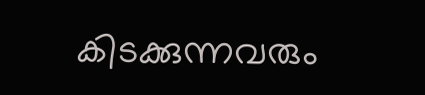കിടക്കുന്നവരും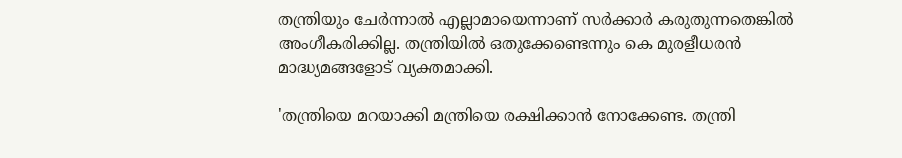തന്ത്രിയും ചേർന്നാൽ എല്ലാമായെന്നാണ് സർക്കാർ കരുതുന്നതെങ്കിൽ അംഗീകരിക്കില്ല. തന്ത്രിയിൽ ഒതുക്കേണ്ടെന്നും കെ മുരളീധരൻ മാദ്ധ്യമങ്ങളോട് വ്യക്തമാക്കി.

'തന്ത്രിയെ മറയാക്കി മന്ത്രിയെ രക്ഷിക്കാൻ നോക്കേണ്ട. തന്ത്രി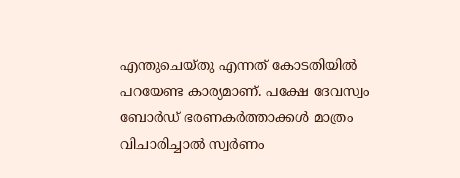എന്തുചെയ്തു എന്നത് കോടതിയിൽ പറയേണ്ട കാര്യമാണ്. പക്ഷേ ദേവസ്വം ബോർഡ് ഭരണകർത്താക്കൾ മാത്രം വിചാരിച്ചാൽ സ്വർണം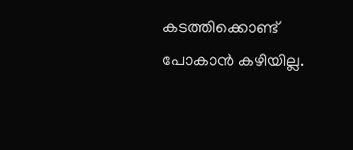കടത്തിക്കൊണ്ട് പോകാൻ കഴിയില്ല.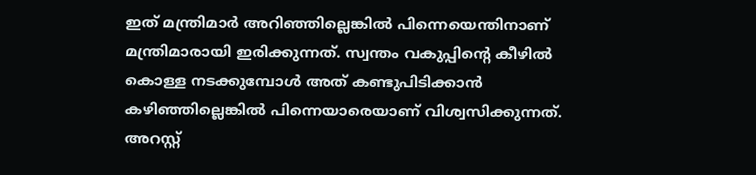ഇത് മന്ത്രിമാർ അറിഞ്ഞില്ലെങ്കിൽ പിന്നെയെന്തിനാണ് മന്ത്രിമാരായി ഇരിക്കുന്നത്. സ്വന്തം വകുപ്പിന്റെ കീഴിൽ കൊള്ള നടക്കുമ്പോൾ അത് കണ്ടുപിടിക്കാൻ കഴിഞ്ഞില്ലെങ്കിൽ പിന്നെയാരെയാണ് വിശ്വസിക്കുന്നത്. അറസ്റ്റ്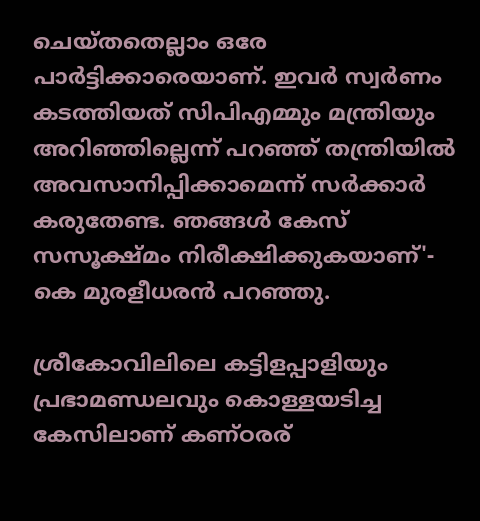ചെയ്തതെല്ലാം ഒരേ പാർട്ടിക്കാരെയാണ്. ഇവർ സ്വർണം കടത്തിയത് സിപിഎമ്മും മന്ത്രിയും അറിഞ്ഞില്ലെന്ന് പറഞ്ഞ് തന്ത്രിയിൽ അവസാനിപ്പിക്കാമെന്ന് സ‌ർക്കാർ കരുതേണ്ട. ഞങ്ങൾ കേസ് സസൂക്ഷ്മം നിരീക്ഷിക്കുകയാണ്'- കെ മുരളീധരൻ പറഞ്ഞു.

ശ്രീകോവിലിലെ കട്ടിളപ്പാളിയും പ്രഭാമണ്ഡലവും കൊള്ളയടിച്ച കേസിലാണ് കണ്‌ഠരര്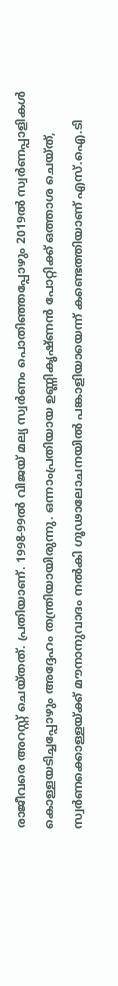രാജീവരെ അറസ്റ്റ് ചെയ്തത്. പ്രതിയാണ്. 1998-99ൽ വിജയ് മല്യ സ്വർണം പൊതി‌ഞ്ഞപ്പോഴും 2019ൽ സ്വർണപ്പാളികൾ കൊള്ളയടിച്ചപ്പോഴും അദ്ദേഹം തന്ത്രിയായിരുന്നു. ഒന്നാംപ്രതിയായ ഉണ്ണികൃഷ്ണൻ പോറ്റിക്ക് ഒത്താശ ചെയ്ത്, സ്വർണക്കൊള്ളയ്ക്ക് മൗനാനുവാദം നൽകി ഗൂഢാലോചനയിൽ പങ്കാളിയായെന്ന് കണ്ടെത്തിയാണ് എസ്.ഐ.ടി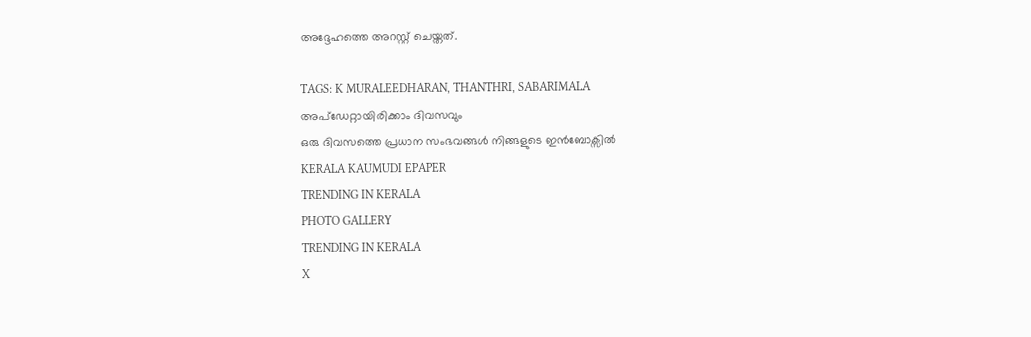അദ്ദേഹത്തെ അറസ്റ്റ് ചെയ്തത്.

TAGS: K MURALEEDHARAN, THANTHRI, SABARIMALA
അപ്ഡേറ്റായിരിക്കാം ദിവസവും
ഒരു ദിവസത്തെ പ്രധാന സംഭവങ്ങൾ നിങ്ങളുടെ ഇൻബോക്സിൽ
KERALA KAUMUDI EPAPER
TRENDING IN KERALA
PHOTO GALLERY
TRENDING IN KERALA
X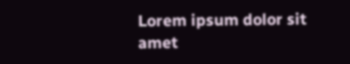Lorem ipsum dolor sit amet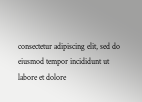consectetur adipiscing elit, sed do eiusmod tempor incididunt ut labore et dolore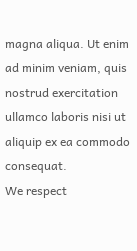magna aliqua. Ut enim ad minim veniam, quis nostrud exercitation ullamco laboris nisi ut aliquip ex ea commodo consequat.
We respect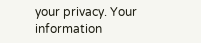your privacy. Your information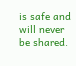is safe and will never be shared.